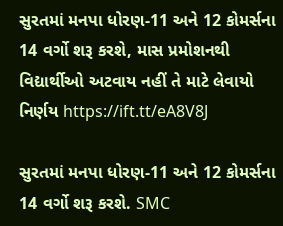સુરતમાં મનપા ધોરણ-11 અને 12 કોમર્સના 14 વર્ગો શરૂ કરશે, માસ પ્રમોશનથી વિદ્યાર્થીઓ અટવાય નહીં તે માટે લેવાયો નિર્ણય https://ift.tt/eA8V8J

સુરતમાં મનપા ધોરણ-11 અને 12 કોમર્સના 14 વર્ગો શરૂ કરશે. SMC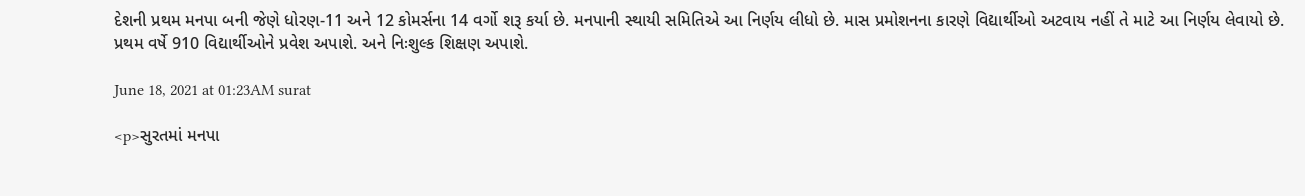દેશની પ્રથમ મનપા બની જેણે ધોરણ-11 અને 12 કોમર્સના 14 વર્ગો શરૂ કર્યા છે. મનપાની સ્થાયી સમિતિએ આ નિર્ણય લીધો છે. માસ પ્રમોશનના કારણે વિદ્યાર્થીઓ અટવાય નહીં તે માટે આ નિર્ણય લેવાયો છે. પ્રથમ વર્ષે 910 વિદ્યાર્થીઓને પ્રવેશ અપાશે. અને નિઃશુલ્ક શિક્ષણ અપાશે.

June 18, 2021 at 01:23AM surat

<p>સુરતમાં મનપા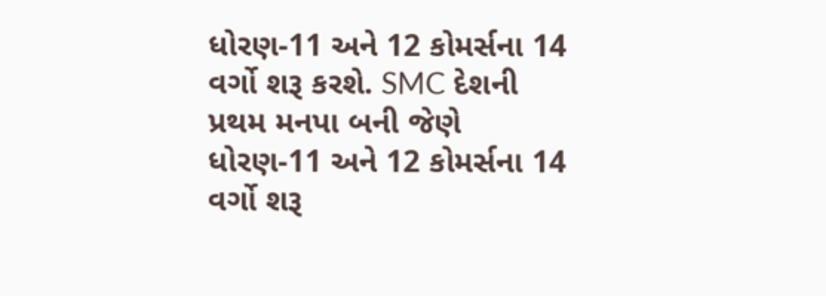ધોરણ-11 અને 12 કોમર્સના 14 વર્ગો શરૂ કરશે. SMC દેશની પ્રથમ મનપા બની જેણે ધોરણ-11 અને 12 કોમર્સના 14 વર્ગો શરૂ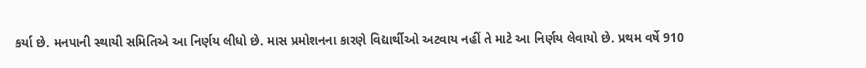કર્યા છે. મનપાની સ્થાયી સમિતિએ આ નિર્ણય લીધો છે. માસ પ્રમોશનના કારણે વિદ્યાર્થીઓ અટવાય નહીં તે માટે આ નિર્ણય લેવાયો છે. પ્રથમ વર્ષે 910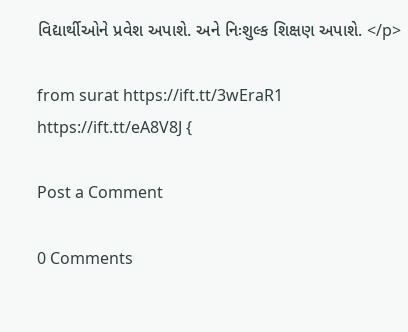વિદ્યાર્થીઓને પ્રવેશ અપાશે. અને નિઃશુલ્ક શિક્ષણ અપાશે. </p>

from surat https://ift.tt/3wEraR1
https://ift.tt/eA8V8J {

Post a Comment

0 Comments